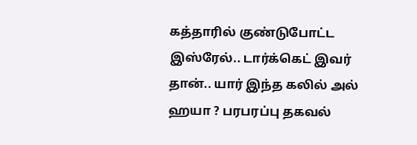கத்தாரில் குண்டுபோட்ட இஸ்ரேல்.. டார்க்கெட் இவர் தான்.. யார் இந்த கலில் அல் ஹயா ? பரபரப்பு தகவல்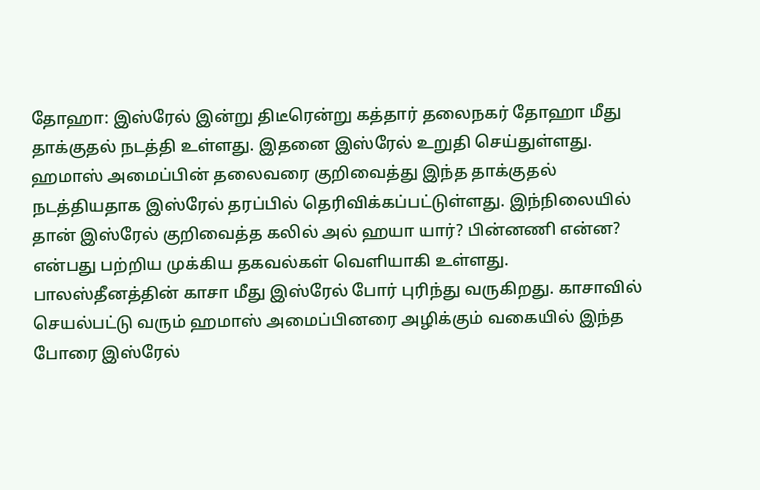தோஹா: இஸ்ரேல் இன்று திடீரென்று கத்தார் தலைநகர் தோஹா மீது தாக்குதல் நடத்தி உள்ளது. இதனை இஸ்ரேல் உறுதி செய்துள்ளது. ஹமாஸ் அமைப்பின் தலைவரை குறிவைத்து இந்த தாக்குதல் நடத்தியதாக இஸ்ரேல் தரப்பில் தெரிவிக்கப்பட்டுள்ளது. இந்நிலையில் தான் இஸ்ரேல் குறிவைத்த கலில் அல் ஹயா யார்? பின்னணி என்ன? என்பது பற்றிய முக்கிய தகவல்கள் வெளியாகி உள்ளது.
பாலஸ்தீனத்தின் காசா மீது இஸ்ரேல் போர் புரிந்து வருகிறது. காசாவில் செயல்பட்டு வரும் ஹமாஸ் அமைப்பினரை அழிக்கும் வகையில் இந்த போரை இஸ்ரேல்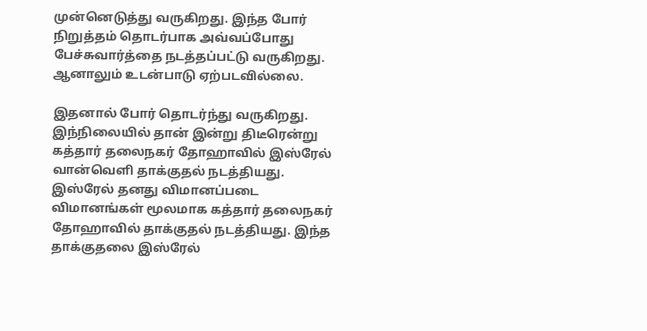முன்னெடுத்து வருகிறது. இந்த போர் நிறுத்தம் தொடர்பாக அவ்வப்போது பேச்சுவார்த்தை நடத்தப்பட்டு வருகிறது. ஆனாலும் உடன்பாடு ஏற்படவில்லை.

இதனால் போர் தொடர்ந்து வருகிறது. இந்நிலையில் தான் இன்று திடீரென்று கத்தார் தலைநகர் தோஹாவில் இஸ்ரேல் வான்வெளி தாக்குதல் நடத்தியது. இஸ்ரேல் தனது விமானப்படை விமானங்கள் மூலமாக கத்தார் தலைநகர் தோஹாவில் தாக்குதல் நடத்தியது. இந்த தாக்குதலை இஸ்ரேல்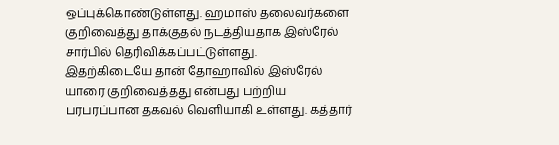ஒப்புக்கொண்டுள்ளது. ஹமாஸ் தலைவர்களை குறிவைத்து தாக்குதல் நடத்தியதாக இஸ்ரேல் சார்பில் தெரிவிக்கப்பட்டுள்ளது.
இதற்கிடையே தான் தோஹாவில் இஸ்ரேல் யாரை குறிவைத்தது என்பது பற்றிய பரபரப்பான தகவல் வெளியாகி உள்ளது. கத்தார்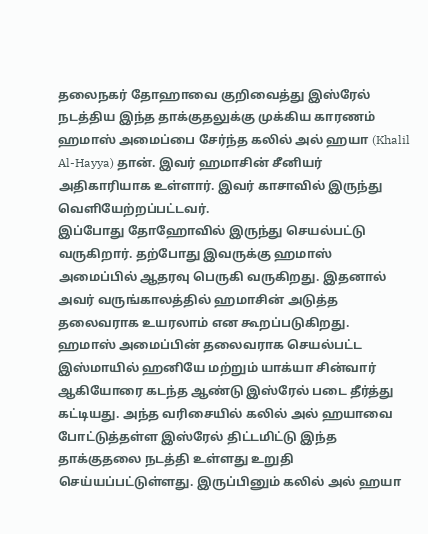தலைநகர் தோஹாவை குறிவைத்து இஸ்ரேல் நடத்திய இந்த தாக்குதலுக்கு முக்கிய காரணம் ஹமாஸ் அமைப்பை சேர்ந்த கலில் அல் ஹயா (Khalil Al-Hayya) தான். இவர் ஹமாசின் சீனியர் அதிகாரியாக உள்ளார். இவர் காசாவில் இருந்து வெளியேற்றப்பட்டவர்.
இப்போது தோஹோவில் இருந்து செயல்பட்டு வருகிறார். தற்போது இவருக்கு ஹமாஸ் அமைப்பில் ஆதரவு பெருகி வருகிறது. இதனால் அவர் வருங்காலத்தில் ஹமாசின் அடுத்த தலைவராக உயரலாம் என கூறப்படுகிறது.
ஹமாஸ் அமைப்பின் தலைவராக செயல்பட்ட இஸ்மாயில் ஹனியே மற்றும் யாக்யா சின்வார் ஆகியோரை கடந்த ஆண்டு இஸ்ரேல் படை தீர்த்து கட்டியது. அந்த வரிசையில் கலில் அல் ஹயாவை போட்டுத்தள்ள இஸ்ரேல் திட்டமிட்டு இந்த தாக்குதலை நடத்தி உள்ளது உறுதி செய்யப்பட்டுள்ளது. இருப்பினும் கலில் அல் ஹயா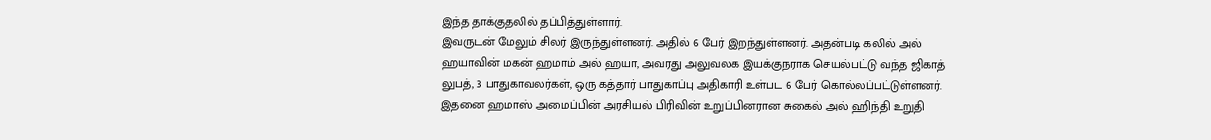இந்த தாக்குதலில் தப்பித்துள்ளார்.
இவருடன் மேலும் சிலர் இருந்துள்ளனர். அதில் 6 பேர் இறந்துள்ளனர். அதன்படி கலில் அல் ஹயாவின் மகன் ஹமாம் அல் ஹயா, அவரது அலுவலக இயக்குநராக செயல்பட்டு வந்த ஜிகாத் லுபத், 3 பாதுகாவலர்கள், ஒரு கத்தார் பாதுகாப்பு அதிகாரி உள்பட 6 பேர் கொல்லப்பட்டுள்ளனர். இதனை ஹமாஸ் அமைப்பின் அரசியல் பிரிவின் உறுப்பினரான சுகைல் அல் ஹிந்தி உறுதி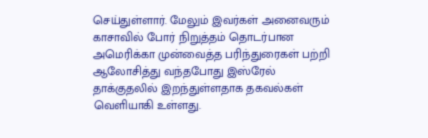செய்துள்ளார். மேலும் இவர்கள் அனைவரும் காசாவில் போர் நிறுத்தம் தொடர்பான அமெரிக்கா முன்வைத்த பரிந்துரைகள் பற்றி ஆலோசித்து வந்தபோது இஸ்ரேல் தாக்குதலில் இறந்துள்ளதாக தகவல்கள் வெளியாகி உள்ளது.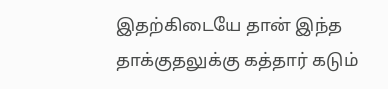இதற்கிடையே தான் இந்த தாக்குதலுக்கு கத்தார் கடும்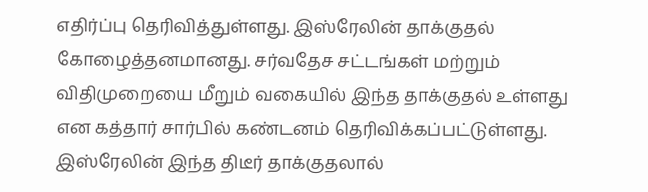எதிர்ப்பு தெரிவித்துள்ளது. இஸ்ரேலின் தாக்குதல் கோழைத்தனமானது. சர்வதேச சட்டங்கள் மற்றும் விதிமுறையை மீறும் வகையில் இந்த தாக்குதல் உள்ளது என கத்தார் சார்பில் கண்டனம் தெரிவிக்கப்பட்டுள்ளது. இஸ்ரேலின் இந்த திடீர் தாக்குதலால்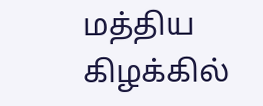மத்திய கிழக்கில்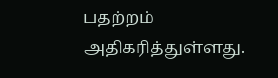பதற்றம் அதிகரித்துள்ளது.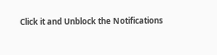Click it and Unblock the Notifications